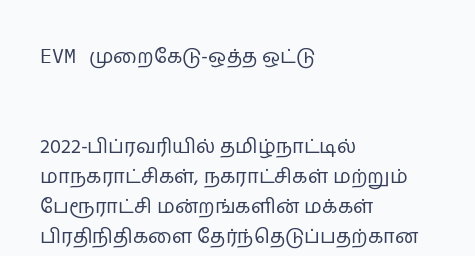EVM முறைகேடு-ஒத்த ஒட்டு


2022-பிப்ரவரியில் தமிழ்நாட்டில் மாநகராட்சிகள், நகராட்சிகள் மற்றும் பேரூராட்சி மன்றங்களின் மக்கள் பிரதிநிதிகளை தேர்ந்தெடுப்பதற்கான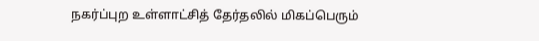நகர்ப்புற உள்ளாட்சித் தேர்தலில் மிகப்பெரும்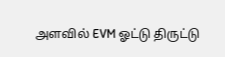அளவில் EVM ஓட்டு திருட்டு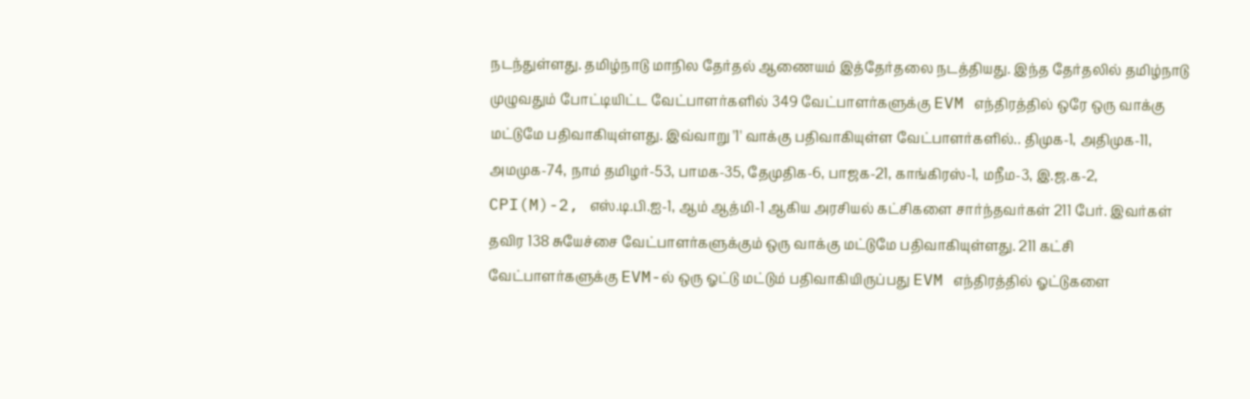நடந்துள்ளது. தமிழ்நாடு மாநில தேர்தல் ஆணையம் இத்தேர்தலை நடத்தியது. இந்த தேர்தலில் தமிழ்நாடு முழுவதும் போட்டியிட்ட வேட்பாளர்களில் 349 வேட்பாளர்களுக்கு EVM எந்திரத்தில் ஒரே ஒரு வாக்கு மட்டுமே பதிவாகியுள்ளது. இவ்வாறு '1' வாக்கு பதிவாகியுள்ள வேட்பாளர்களில்.. திமுக-1, அதிமுக-11, அமமுக-74, நாம் தமிழர்-53, பாமக-35, தேமுதிக-6, பாஜக-21, காங்கிரஸ்-1, மநீம-3, இ.ஜ.க-2, CPI(M)-2, எஸ்.டி.பி.ஐ-1, ஆம் ஆத்மி-1 ஆகிய அரசியல் கட்சிகளை சார்ந்தவர்கள் 211 பேர். இவர்கள் தவிர 138 சுயேச்சை வேட்பாளர்களுக்கும் ஒரு வாக்கு மட்டுமே பதிவாகியுள்ளது. 211 கட்சி வேட்பாளர்களுக்கு EVM-ல் ஒரு ஓட்டு மட்டும் பதிவாகியிருப்பது EVM எந்திரத்தில் ஓட்டுகளை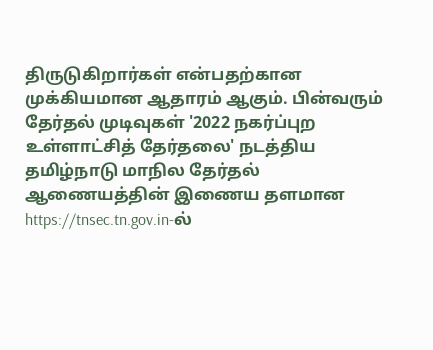திருடுகிறார்கள் என்பதற்கான முக்கியமான ஆதாரம் ஆகும். பின்வரும் தேர்தல் முடிவுகள் '2022 நகர்ப்புற உள்ளாட்சித் தேர்தலை' நடத்திய தமிழ்நாடு மாநில தேர்தல் ஆணையத்தின் இணைய தளமான https://tnsec.tn.gov.in-ல்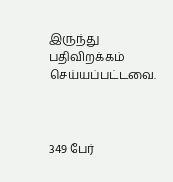இருந்து பதிவிறக்கம் செய்யப்பட்டவை.



349 பேர்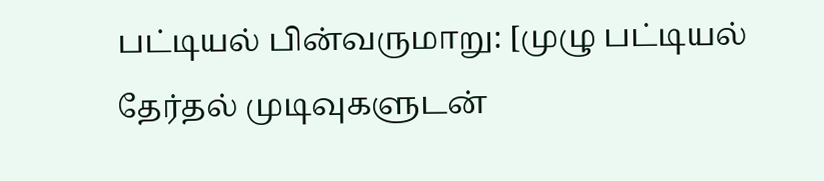பட்டியல் பின்வருமாறு: [முழு பட்டியல் தேர்தல் முடிவுகளுடன்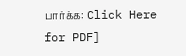பார்க்க: Click Here for PDF]